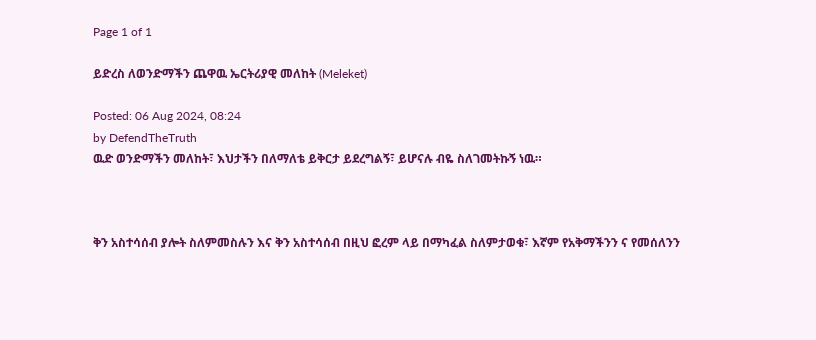Page 1 of 1

ይድረስ ለወንድማችን ጨዋዉ ኤርትሪያዊ መለከት (Meleket)

Posted: 06 Aug 2024, 08:24
by DefendTheTruth
ዉድ ወንድማችን መለከት፣ እህታችን በለማለቴ ይቅርታ ይደረግልኝ፣ ይሆናሉ ብዬ ስለገመትኩኝ ነዉ።



ቅን አስተሳሰብ ያሎት ስለምመስሉን እና ቅን አስተሳሰብ በዚህ ፎረም ላይ በማካፈል ስለምታወቁ፣ እኛም የአቅማችንን ና የመሰለንን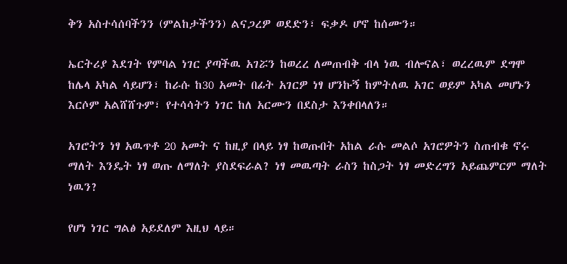ቅን አስተሳሰባችንን (ምልከታችንን) ልናጋረዎ ወደድን፣ ፍቃዶ ሆኖ ከሰሙን።

ኤርትሪያ እደገት የምባል ነገር ያጣችዉ አገሯን ከወረረ ለመጠብቅ ብላ ነዉ ብሎናል፣ ወረረዉም ደግሞ ከሌላ አካል ሳይሆን፣ ከራሱ ከ30 አመት በፊት አገርዎ ነፃ ሆንኩኝ ከምትለዉ አገር ወይም አካል መሆኑን እርሶም አልሸሸጉም፣ የተሳሳትን ነገር ከለ አርሙን በደስታ እንቀበላለን።

አገሮትን ነፃ አዉጥቶ 20 አመት ና ከዚያ በላይ ነፃ ከወጡበት አከል ራሱ መልሶ አገሮዎትን ስጠብቁ ኖሩ ማለት እንዴት ነፃ ወጡ ለማለት ያስደፍራል? ነፃ መዉጣት ራስን ከስጋት ነፃ መድረግን አይጨምርም ማለት ነዉን?

የሆነ ነገር ግልፅ አይደለም እዚህ ላይ።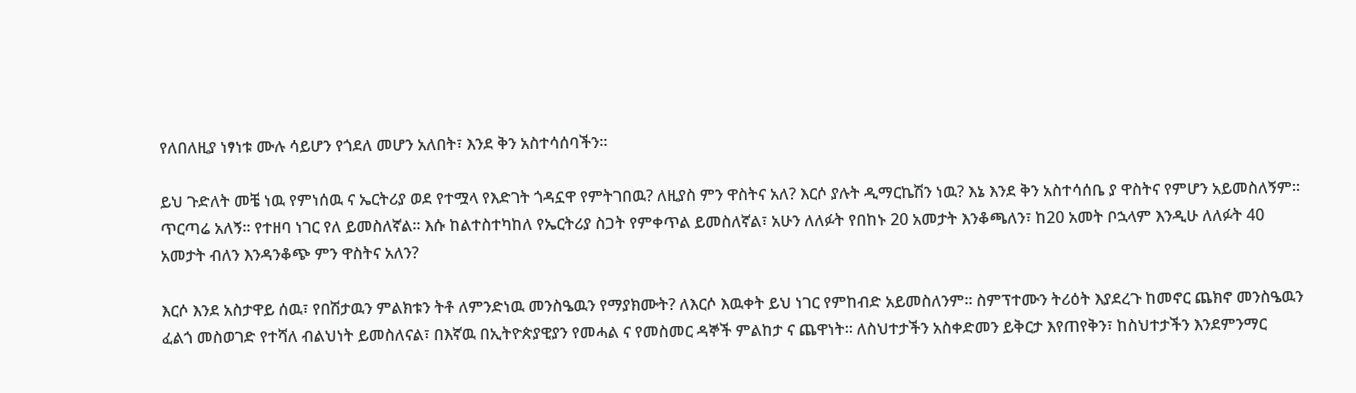የለበለዚያ ነፃነቱ ሙሉ ሳይሆን የጎደለ መሆን አለበት፣ እንደ ቅን አስተሳሰባችን።

ይህ ጉድለት መቼ ነዉ የምነሰዉ ና ኤርትሪያ ወደ የተሟላ የእድገት ጎዳኗዋ የምትገበዉ? ለዚያስ ምን ዋስትና አለ? እርሶ ያሉት ዲማርኬሽን ነዉ? እኔ እንደ ቅን አስተሳሰቤ ያ ዋስትና የምሆን አይመስለኝም። ጥርጣሬ አለኝ። የተዘባ ነገር የለ ይመስለኛል። እሱ ከልተስተካከለ የኤርትሪያ ስጋት የምቀጥል ይመስለኛል፣ አሁን ለለፉት የበከኑ 20 አመታት እንቆጫለን፣ ከ20 አመት ቦኋላም እንዲሁ ለለፉት 40 አመታት ብለን እንዳንቆጭ ምን ዋስትና አለን?

እርሶ እንደ አስታዋይ ሰዉ፣ የበሽታዉን ምልክቱን ትቶ ለምንድነዉ መንስዔዉን የማያክሙት? ለእርሶ እዉቀት ይህ ነገር የምከብድ አይመስለንም። ስምፕተሙን ትሪዕት እያደረጉ ከመኖር ጨክኖ መንስዔዉን ፈልጎ መስወገድ የተሻለ ብልህነት ይመስለናል፣ በእኛዉ በኢትዮጵያዊያን የመሓል ና የመስመር ዳኞች ምልከታ ና ጨዋነት። ለስህተታችን አስቀድመን ይቅርታ እየጠየቅን፣ ከስህተታችን እንደምንማር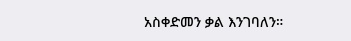አስቀድመን ቃል እንገባለን።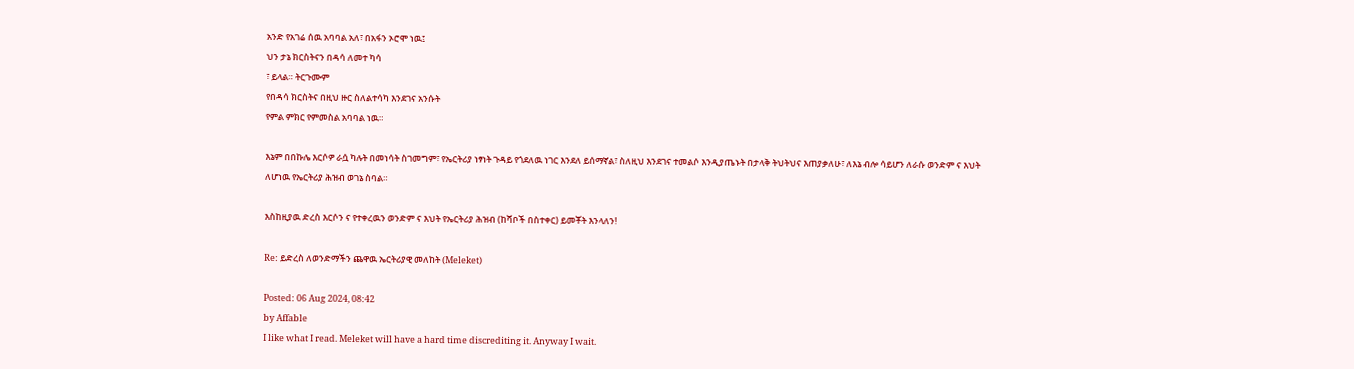አንድ የአገሬ ሰዉ አባባል አለ፣ በአፋን ኦሮሞ ነዉ፤
ህን ታኔ ክርስትናን በዳሳ ለመተ ካሳ
፣ ይላል። ትርጉሙም
የበዳሳ ክርስትና በዚህ ዙር ስለልተሳካ እንደገና አንሱት
የምል ምክር የምመስል አባባል ነዉ።

እኔም በበኩሌ እርሶዎ ራሷ ካሉት በመነሳት ስገመግም፣ የኤርትሪያ ነፃነት ጉዳይ የጎደለዉ ነገር እንደለ ይሰማኛል፣ ስለዚህ እንደገና ተመልሶ እንዲያጤኑት በታላቅ ትህትህና እጠያቃለሁ፣ ለእኔ ብሎ ሳይሆን ለራሱ ወንድም ና እህት ለሆነዉ የኤርትሪያ ሕዝብ ወገኔ ስባል።

እስከዚያዉ ድረስ እርሶን ና የተቀረዉን ወንድም ና እህት የኤርትሪያ ሕዝብ (ከሻቦች በስተቀር) ይመቾት እንላለን!

Re: ይድረስ ለወንድማችን ጨዋዉ ኤርትሪያዊ መለከት (Meleket)

Posted: 06 Aug 2024, 08:42
by Affable
I like what I read. Meleket will have a hard time discrediting it. Anyway I wait.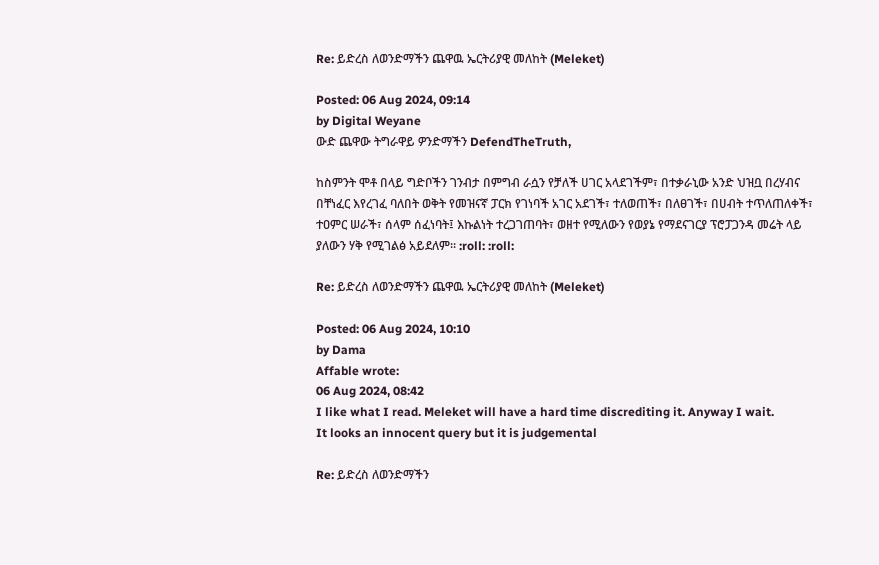Re: ይድረስ ለወንድማችን ጨዋዉ ኤርትሪያዊ መለከት (Meleket)

Posted: 06 Aug 2024, 09:14
by Digital Weyane
ውድ ጨዋው ትግራዋይ ዎንድማችን DefendTheTruth,

ከስምንት ሞቶ በላይ ግድቦችን ገንብታ በምግብ ራሷን የቻለች ሀገር አላደገችም፣ በተቃራኒው አንድ ህዝቧ በረሃብና በቸነፈር እየረገፈ ባለበት ወቅት የመዝናኛ ፓርክ የገነባች አገር አደገች፣ ተለወጠች፣ በለፀገች፣ በሀብት ተጥለጠለቀች፣ ተዐምር ሠራች፣ ሰላም ሰፈነባት፤ እኩልነት ተረጋገጠባት፣ ወዘተ የሚለውን የወያኔ የማደናገርያ ፕሮፓጋንዳ መሬት ላይ ያለውን ሃቅ የሚገልፅ አይደለም። :roll: :roll:

Re: ይድረስ ለወንድማችን ጨዋዉ ኤርትሪያዊ መለከት (Meleket)

Posted: 06 Aug 2024, 10:10
by Dama
Affable wrote:
06 Aug 2024, 08:42
I like what I read. Meleket will have a hard time discrediting it. Anyway I wait.
It looks an innocent query but it is judgemental

Re: ይድረስ ለወንድማችን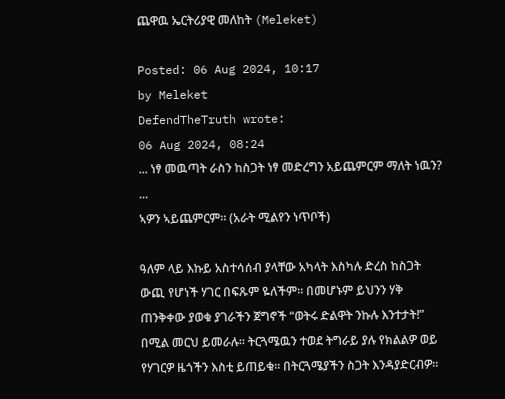ጨዋዉ ኤርትሪያዊ መለከት (Meleket)

Posted: 06 Aug 2024, 10:17
by Meleket
DefendTheTruth wrote:
06 Aug 2024, 08:24
... ነፃ መዉጣት ራስን ከስጋት ነፃ መድረግን አይጨምርም ማለት ነዉን? ...
ኣዎን ኣይጨምርም። (አራት ሚልየን ነጥቦች)

ዓለም ላይ እኩይ አስተሳሰብ ያላቸው አካላት እስካሉ ድረስ ከስጋት ውጪ የሆነች ሃገር በፍጹም ዬለችም። በመሆኑም ይህንን ሃቅ ጠንቅቀው ያወቁ ያገራችን ጀግኖች “ወትሩ ድልዋት ንኩሉ እንተታት!” በሚል መርህ ይመራሉ። ትርጓሜዉን ተወደ ትግራይ ያሉ የክልልዎ ወይ የሃገርዎ ዜጎችን እስቲ ይጠይቁ። በትርጓሜያችን ስጋት እንዳያድርብዎ።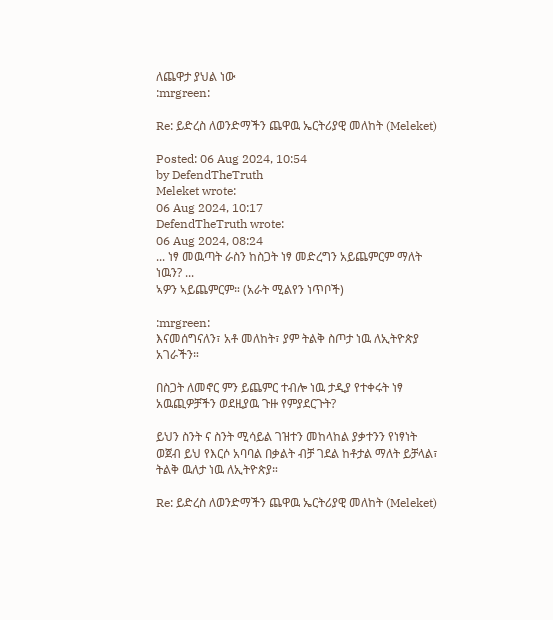ለጨዋታ ያህል ነው
:mrgreen:

Re: ይድረስ ለወንድማችን ጨዋዉ ኤርትሪያዊ መለከት (Meleket)

Posted: 06 Aug 2024, 10:54
by DefendTheTruth
Meleket wrote:
06 Aug 2024, 10:17
DefendTheTruth wrote:
06 Aug 2024, 08:24
... ነፃ መዉጣት ራስን ከስጋት ነፃ መድረግን አይጨምርም ማለት ነዉን? ...
ኣዎን ኣይጨምርም። (አራት ሚልየን ነጥቦች)

:mrgreen:
እናመሰግናለን፣ አቶ መለከት፣ ያም ትልቅ ስጦታ ነዉ ለኢትዮጵያ አገራችን።

በስጋት ለመኖር ምን ይጨምር ተብሎ ነዉ ታዲያ የተቀሩት ነፃ አዉጪዎቻችን ወደዚያዉ ጉዙ የምያደርጉት?

ይህን ስንት ና ስንት ሚሳይል ገዝተን መከላከል ያቃተንን የነፃነት ወጀብ ይህ የእርሶ አባባል በቃልት ብቻ ገደል ከቶታል ማለት ይቻላል፣ ትልቅ ዉለታ ነዉ ለኢትዮጵያ።

Re: ይድረስ ለወንድማችን ጨዋዉ ኤርትሪያዊ መለከት (Meleket)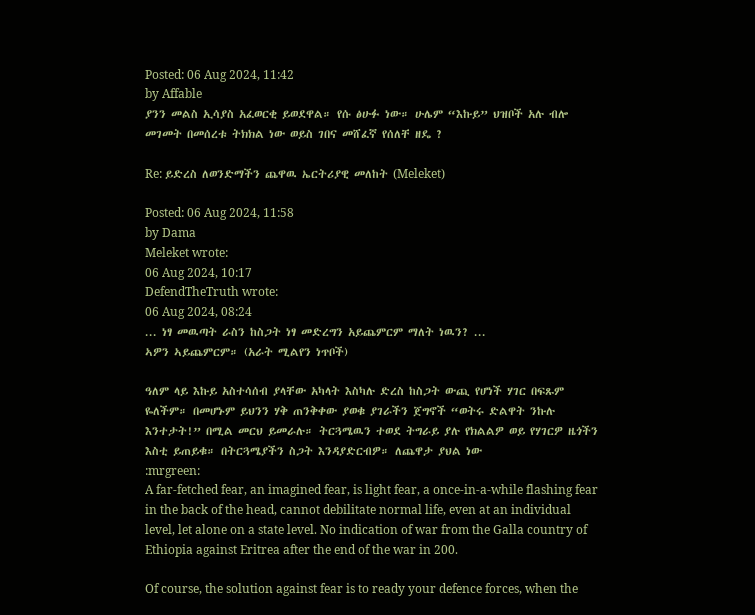Posted: 06 Aug 2024, 11:42
by Affable
ያንን መልስ ኢሳያስ አፈወርቂ ይወደዋል። የሱ ፅሁፉ ነው። ሁሌም “እኩይ” ህዝቦች አሉ ብሎ መገመት በመሰረቱ ትክክል ነው ወይስ ገበና መሸፈኛ የሰለቸ ዘዴ ?

Re: ይድረስ ለወንድማችን ጨዋዉ ኤርትሪያዊ መለከት (Meleket)

Posted: 06 Aug 2024, 11:58
by Dama
Meleket wrote:
06 Aug 2024, 10:17
DefendTheTruth wrote:
06 Aug 2024, 08:24
... ነፃ መዉጣት ራስን ከስጋት ነፃ መድረግን አይጨምርም ማለት ነዉን? ...
ኣዎን ኣይጨምርም። (አራት ሚልየን ነጥቦች)

ዓለም ላይ እኩይ አስተሳሰብ ያላቸው አካላት እስካሉ ድረስ ከስጋት ውጪ የሆነች ሃገር በፍጹም ዬለችም። በመሆኑም ይህንን ሃቅ ጠንቅቀው ያወቁ ያገራችን ጀግኖች “ወትሩ ድልዋት ንኩሉ እንተታት!” በሚል መርህ ይመራሉ። ትርጓሜዉን ተወደ ትግራይ ያሉ የክልልዎ ወይ የሃገርዎ ዜጎችን እስቲ ይጠይቁ። በትርጓሜያችን ስጋት እንዳያድርብዎ። ለጨዋታ ያህል ነው
:mrgreen:
A far-fetched fear, an imagined fear, is light fear, a once-in-a-while flashing fear in the back of the head, cannot debilitate normal life, even at an individual level, let alone on a state level. No indication of war from the Galla country of Ethiopia against Eritrea after the end of the war in 200.

Of course, the solution against fear is to ready your defence forces, when the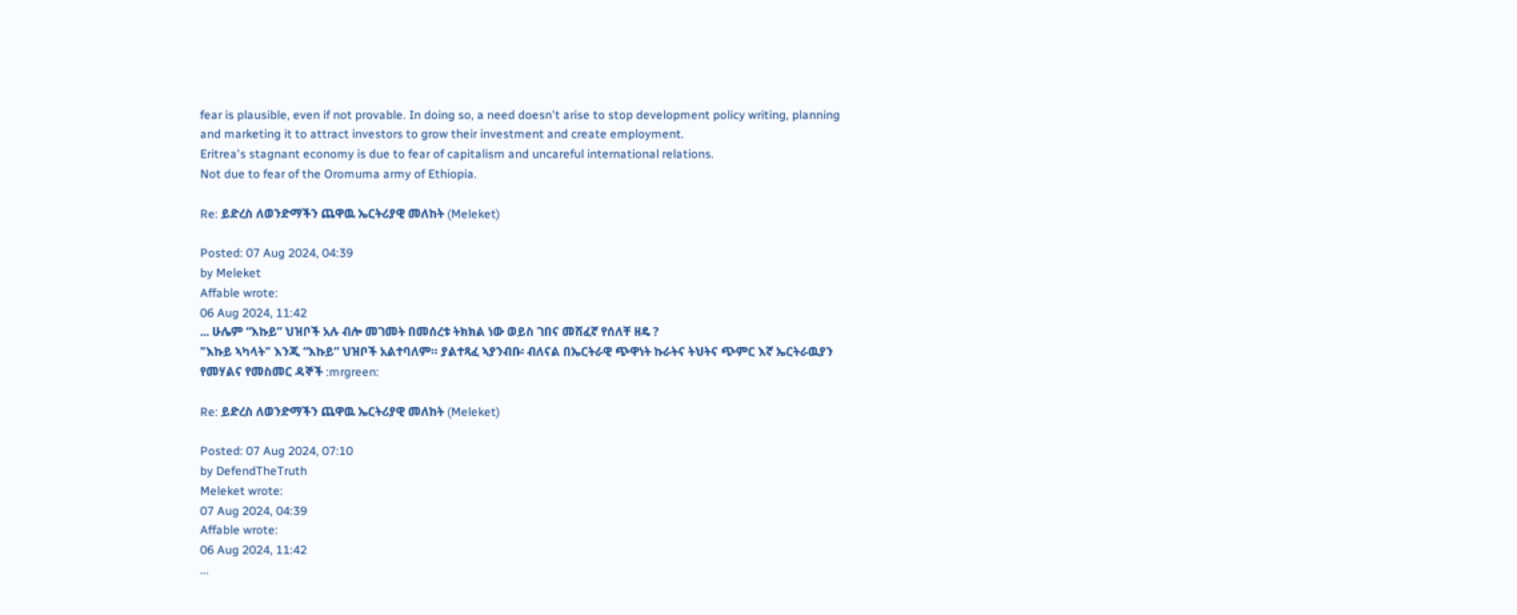fear is plausible, even if not provable. In doing so, a need doesn't arise to stop development policy writing, planning and marketing it to attract investors to grow their investment and create employment.
Eritrea's stagnant economy is due to fear of capitalism and uncareful international relations.
Not due to fear of the Oromuma army of Ethiopia.

Re: ይድረስ ለወንድማችን ጨዋዉ ኤርትሪያዊ መለከት (Meleket)

Posted: 07 Aug 2024, 04:39
by Meleket
Affable wrote:
06 Aug 2024, 11:42
... ሁሌም “እኩይ” ህዝቦች አሉ ብሎ መገመት በመሰረቱ ትክክል ነው ወይስ ገበና መሸፈኛ የሰለቸ ዘዴ ?
"እኩይ ኣካላት" እንጂ “እኩይ” ህዝቦች አልተባለም። ያልተጻፈ ኣያንብቡ፡ ብለናል በኤርትራዊ ጭዋነት ኩራትና ትህትና ጭምር እኛ ኤርትራዉያን የመሃልና የመስመር ዳኞች :mrgreen:

Re: ይድረስ ለወንድማችን ጨዋዉ ኤርትሪያዊ መለከት (Meleket)

Posted: 07 Aug 2024, 07:10
by DefendTheTruth
Meleket wrote:
07 Aug 2024, 04:39
Affable wrote:
06 Aug 2024, 11:42
...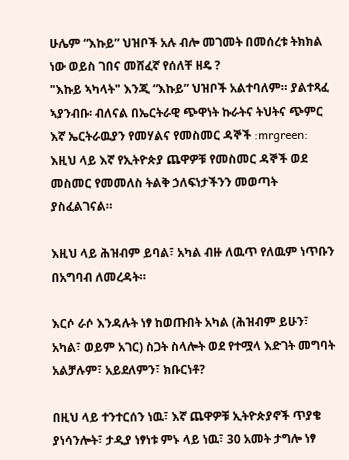ሁሌም “እኩይ” ህዝቦች አሉ ብሎ መገመት በመሰረቱ ትክክል ነው ወይስ ገበና መሸፈኛ የሰለቸ ዘዴ ?
"እኩይ ኣካላት" እንጂ “እኩይ” ህዝቦች አልተባለም። ያልተጻፈ ኣያንብቡ፡ ብለናል በኤርትራዊ ጭዋነት ኩራትና ትህትና ጭምር እኛ ኤርትራዉያን የመሃልና የመስመር ዳኞች :mrgreen:
እዚህ ላይ እኛ የኢትዮጵያ ጨዋዎቹ የመስመር ዳኞች ወደ መስመር የመመለስ ትልቅ ኃለፍነታችንን መወጣት ያስፈልገናል።

እዚህ ላይ ሕዝብም ይባል፣ አካል ብዙ ለዉጥ የለዉም ነጥቡን በአግባብ ለመረዳት።

እርሶ ራሶ እንዳሉት ነፃ ከወጡበት አካል (ሕዝብም ይሁን፣ አካል፣ ወይም አገር) ስጋት ስላሎት ወደ የተሟላ እድገት መግባት አልቻሉም፣ አይደለምን፣ ክቡርነቶ?

በዚህ ላይ ተንተርሰን ነዉ፣ እኛ ጨዋዎቹ ኢትዮጵያኖች ጥያቄ ያነሳንሎት፣ ታዲያ ነፃነቱ ምኑ ላይ ነዉ፣ 30 አመት ታግሎ ነፃ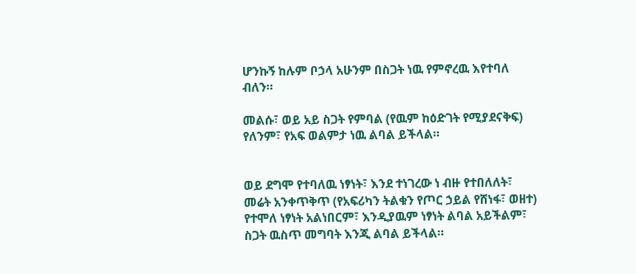ሆንኩኝ ከሉም ቦኃላ አሁንም በስጋት ነዉ የምኖረዉ እየተባለ ብለን።

መልሱ፣ ወይ አይ ስጋት የምባል (የዉም ከዕድገት የሚያደናቅፍ) የለንም፣ የአፍ ወልምታ ነዉ ልባል ይችላል።


ወይ ደግሞ የተባለዉ ነፃነት፣ እንደ ተነገረው ነ ብዙ የተበለለት፣ መሬት አንቀጥቅጥ (የአፍሪካን ትልቁን የጦር ኃይል የሸነፋ፣ ወዘተ) የተሞለ ነፃነት አልነበርም፣ እንዲያዉም ነፃነት ልባል አይችልም፣ ስጋት ዉስጥ መግባት እንጂ ልባል ይችላል።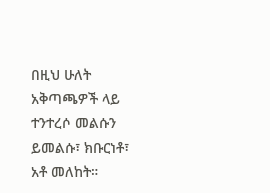በዚህ ሁለት አቅጣጫዎች ላይ ተንተረሶ መልሱን ይመልሱ፣ ክቡርነቶ፣ አቶ መለከት።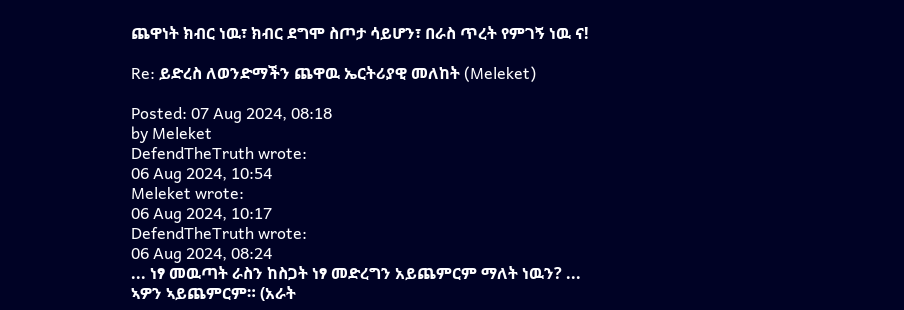ጨዋነት ክብር ነዉ፣ ክብር ደግሞ ስጦታ ሳይሆን፣ በራስ ጥረት የምገኝ ነዉ ና!

Re: ይድረስ ለወንድማችን ጨዋዉ ኤርትሪያዊ መለከት (Meleket)

Posted: 07 Aug 2024, 08:18
by Meleket
DefendTheTruth wrote:
06 Aug 2024, 10:54
Meleket wrote:
06 Aug 2024, 10:17
DefendTheTruth wrote:
06 Aug 2024, 08:24
... ነፃ መዉጣት ራስን ከስጋት ነፃ መድረግን አይጨምርም ማለት ነዉን? ...
ኣዎን ኣይጨምርም። (አራት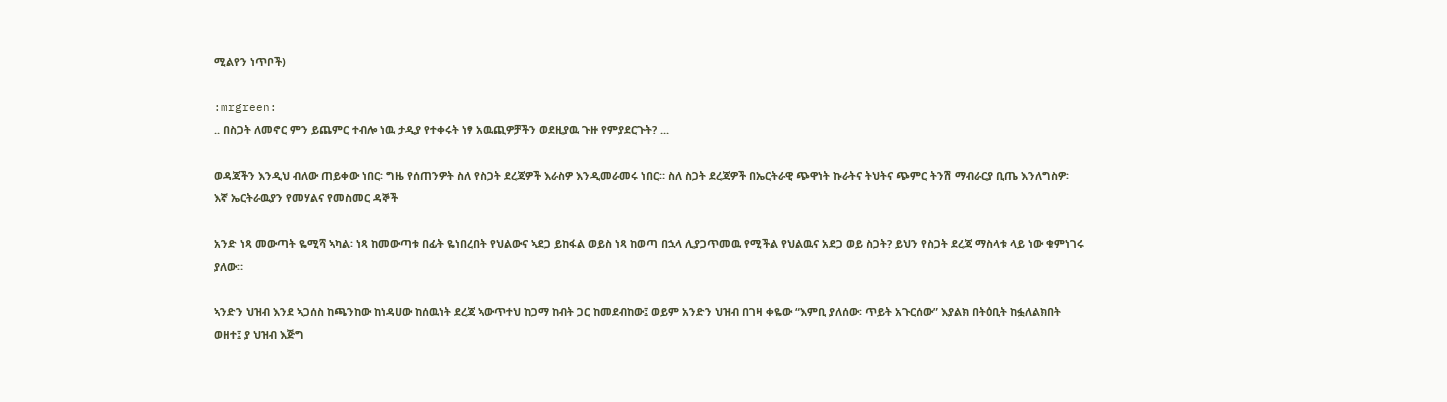ሚልየን ነጥቦች)

:mrgreen:
.. በስጋት ለመኖር ምን ይጨምር ተብሎ ነዉ ታዲያ የተቀሩት ነፃ አዉጪዎቻችን ወደዚያዉ ጉዙ የምያደርጉት? ...

ወዳጃችን እንዲህ ብለው ጠይቀው ነበር፡ ግዜ የሰጠንዎት ስለ የስጋት ደረጃዎች እራስዎ እንዲመራመሩ ነበር። ስለ ስጋት ደረጃዎች በኤርትራዊ ጭዋነት ኩራትና ትህትና ጭምር ትንሽ ማብራርያ ቢጤ እንለግስዎ፡ እኛ ኤርትራዉያን የመሃልና የመስመር ዳኞች

አንድ ነጻ መውጣት ዬሚሻ ኣካል፡ ነጻ ከመውጣቱ በፊት ዬነበረበት የህልውና ኣደጋ ይከፋል ወይስ ነጻ ከወጣ በኋላ ሊያጋጥመዉ የሚችል የህልዉና አደጋ ወይ ስጋት? ይህን የስጋት ደረጃ ማስላቱ ላይ ነው ቁምነገሩ ያለው።

ኣንድን ህዝብ እንደ ኣጋሰስ ከጫንከው ከነዳሀው ከሰዉነት ደረጃ ኣውጥተህ ከጋማ ከብት ጋር ከመደብከው፤ ወይም አንድን ህዝብ በገዛ ቀዬው “እምቢ ያለሰው፡ ጥይት አጉርሰው” እያልክ በትዕቢት ከፏለልክበት ወዘተ፤ ያ ህዝብ እጅግ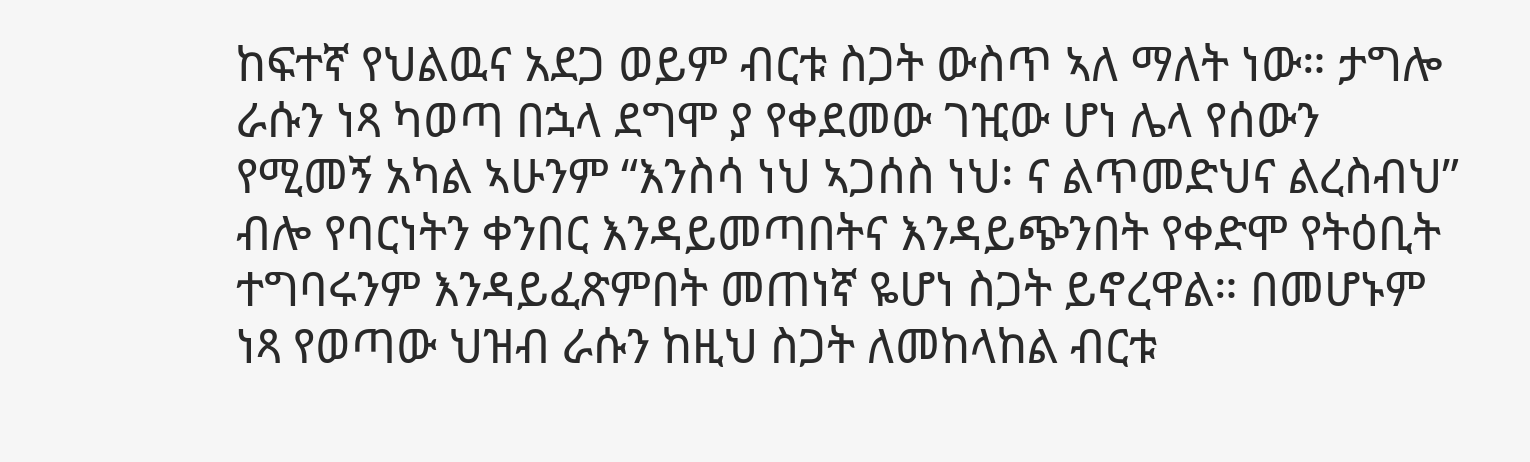ከፍተኛ የህልዉና አደጋ ወይም ብርቱ ስጋት ውስጥ ኣለ ማለት ነው። ታግሎ ራሱን ነጻ ካወጣ በኋላ ደግሞ ያ የቀደመው ገዢው ሆነ ሌላ የሰውን የሚመኝ አካል ኣሁንም “እንስሳ ነህ ኣጋሰስ ነህ፡ ና ልጥመድህና ልረስብህ” ብሎ የባርነትን ቀንበር እንዳይመጣበትና እንዳይጭንበት የቀድሞ የትዕቢት ተግባሩንም እንዳይፈጽምበት መጠነኛ ዬሆነ ስጋት ይኖረዋል። በመሆኑም ነጻ የወጣው ህዝብ ራሱን ከዚህ ስጋት ለመከላከል ብርቱ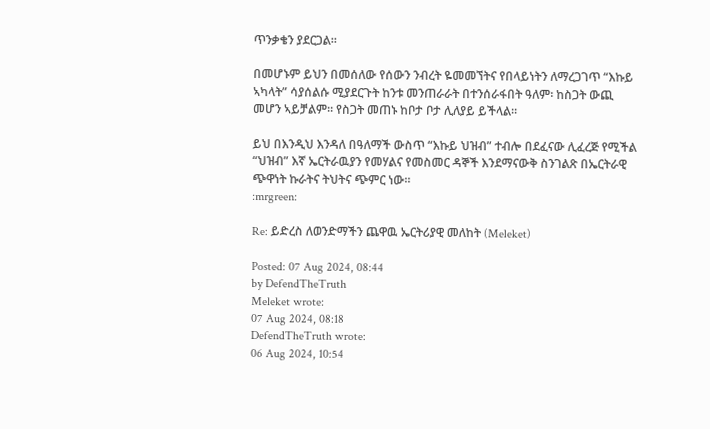ጥንቃቄን ያደርጋል።

በመሆኑም ይህን በመሰለው የሰውን ንብረት ዬመመኘትና የበላይነትን ለማረጋገጥ “እኩይ ኣካላት” ሳያሰልሱ ሚያደርጉት ከንቱ መንጠራራት በተንሰራፋበት ዓለም፡ ከስጋት ውጪ መሆን ኣይቻልም። የስጋት መጠኑ ከቦታ ቦታ ሊለያይ ይችላል።

ይህ በእንዲህ እንዳለ በዓለማች ውስጥ “እኩይ ህዝብ” ተብሎ በደፈናው ሊፈረጅ የሚችል “ህዝብ” እኛ ኤርትራዉያን የመሃልና የመስመር ዳኞች እንደማናውቅ ስንገልጽ በኤርትራዊ ጭዋነት ኩራትና ትህትና ጭምር ነው።
:mrgreen:

Re: ይድረስ ለወንድማችን ጨዋዉ ኤርትሪያዊ መለከት (Meleket)

Posted: 07 Aug 2024, 08:44
by DefendTheTruth
Meleket wrote:
07 Aug 2024, 08:18
DefendTheTruth wrote:
06 Aug 2024, 10:54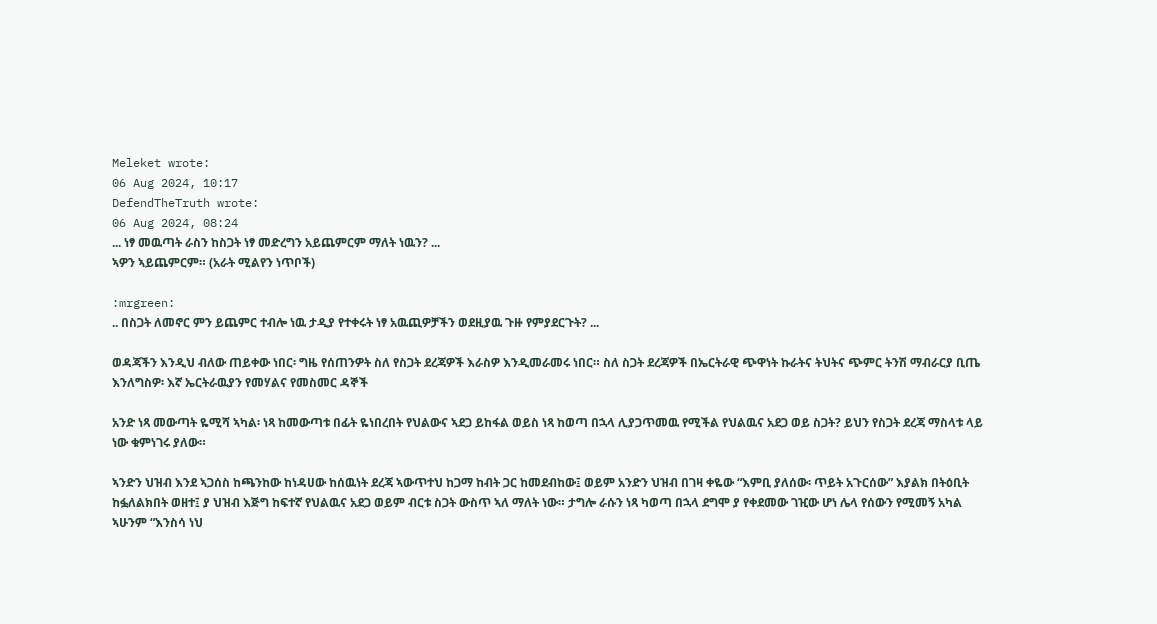Meleket wrote:
06 Aug 2024, 10:17
DefendTheTruth wrote:
06 Aug 2024, 08:24
... ነፃ መዉጣት ራስን ከስጋት ነፃ መድረግን አይጨምርም ማለት ነዉን? ...
ኣዎን ኣይጨምርም። (አራት ሚልየን ነጥቦች)

:mrgreen:
.. በስጋት ለመኖር ምን ይጨምር ተብሎ ነዉ ታዲያ የተቀሩት ነፃ አዉጪዎቻችን ወደዚያዉ ጉዙ የምያደርጉት? ...

ወዳጃችን እንዲህ ብለው ጠይቀው ነበር፡ ግዜ የሰጠንዎት ስለ የስጋት ደረጃዎች እራስዎ እንዲመራመሩ ነበር። ስለ ስጋት ደረጃዎች በኤርትራዊ ጭዋነት ኩራትና ትህትና ጭምር ትንሽ ማብራርያ ቢጤ እንለግስዎ፡ እኛ ኤርትራዉያን የመሃልና የመስመር ዳኞች

አንድ ነጻ መውጣት ዬሚሻ ኣካል፡ ነጻ ከመውጣቱ በፊት ዬነበረበት የህልውና ኣደጋ ይከፋል ወይስ ነጻ ከወጣ በኋላ ሊያጋጥመዉ የሚችል የህልዉና አደጋ ወይ ስጋት? ይህን የስጋት ደረጃ ማስላቱ ላይ ነው ቁምነገሩ ያለው።

ኣንድን ህዝብ እንደ ኣጋሰስ ከጫንከው ከነዳሀው ከሰዉነት ደረጃ ኣውጥተህ ከጋማ ከብት ጋር ከመደብከው፤ ወይም አንድን ህዝብ በገዛ ቀዬው “እምቢ ያለሰው፡ ጥይት አጉርሰው” እያልክ በትዕቢት ከፏለልክበት ወዘተ፤ ያ ህዝብ እጅግ ከፍተኛ የህልዉና አደጋ ወይም ብርቱ ስጋት ውስጥ ኣለ ማለት ነው። ታግሎ ራሱን ነጻ ካወጣ በኋላ ደግሞ ያ የቀደመው ገዢው ሆነ ሌላ የሰውን የሚመኝ አካል ኣሁንም “እንስሳ ነህ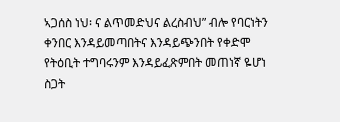ኣጋሰስ ነህ፡ ና ልጥመድህና ልረስብህ” ብሎ የባርነትን ቀንበር እንዳይመጣበትና እንዳይጭንበት የቀድሞ የትዕቢት ተግባሩንም እንዳይፈጽምበት መጠነኛ ዬሆነ ስጋት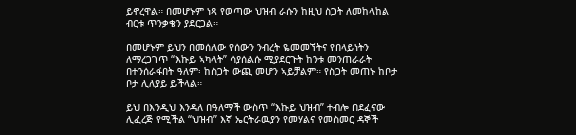ይኖረዋል። በመሆኑም ነጻ የወጣው ህዝብ ራሱን ከዚህ ስጋት ለመከላከል ብርቱ ጥንቃቄን ያደርጋል።

በመሆኑም ይህን በመሰለው የሰውን ንብረት ዬመመኘትና የበላይነትን ለማረጋገጥ “እኩይ ኣካላት” ሳያሰልሱ ሚያደርጉት ከንቱ መንጠራራት በተንሰራፋበት ዓለም፡ ከስጋት ውጪ መሆን ኣይቻልም። የስጋት መጠኑ ከቦታ ቦታ ሊለያይ ይችላል።

ይህ በእንዲህ እንዳለ በዓለማች ውስጥ “እኩይ ህዝብ” ተብሎ በደፈናው ሊፈረጅ የሚችል “ህዝብ” እኛ ኤርትራዉያን የመሃልና የመስመር ዳኞች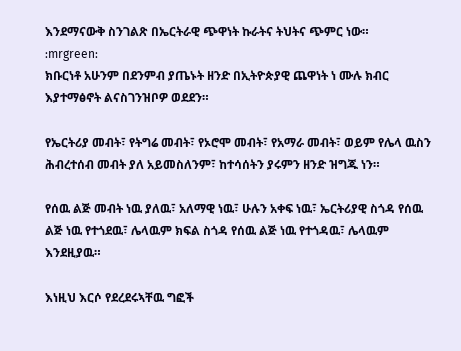እንደማናውቅ ስንገልጽ በኤርትራዊ ጭዋነት ኩራትና ትህትና ጭምር ነው።
:mrgreen:
ክቡርነቶ አሁንም በደንምብ ያጤኑት ዘንድ በኢትዮጵያዊ ጨዋነት ነ ሙሉ ክብር እያተማፅኖት ልናስገንዝቦዎ ወደደን።

የኤርትሪያ መብት፣ የትግሬ መብት፣ የኦሮሞ መብት፣ የአማራ መብት፣ ወይም የሌላ ዉስን ሕብረተሰብ መብት ያለ አይመስለንም፣ ከተሳሰትን ያሩምን ዘንድ ዝግጁ ነን።

የሰዉ ልጅ መብት ነዉ ያለዉ፣ አለማዊ ነዉ፣ ሁሉን አቀፍ ነዉ፣ ኤርትሪያዊ ስጎዳ የሰዉ ልጅ ነዉ የተጎደዉ፣ ሌላዉም ክፍል ስጎዳ የሰዉ ልጅ ነዉ የተጎዳዉ፣ ሌላዉም እንደዚያዉ።

እነዚህ እርሶ የደረደሩኣቸዉ ግፎች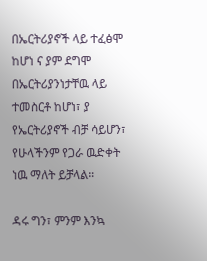በኤርትሪያኖች ላይ ተፈፅሞ ከሆነ ና ያም ደግሞ በኤርትሪያንነታቸዉ ላይ ተመስርቶ ከሆነ፣ ያ የኤርትሪያኖች ብቻ ሳይሆን፣ የሁላችንም የጋራ ዉድቀት ነዉ ማለት ይቻላል።

ዳሩ ግን፣ ምንም እንኳ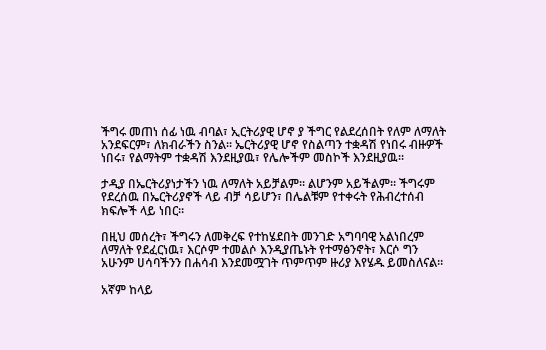ችግሩ መጠነ ሰፊ ነዉ ብባል፣ ኢርትሪያዊ ሆኖ ያ ችግር የልደረሰበት የለም ለማለት አንደፍርም፣ ለክብራችን ስንል። ኤርትሪያዊ ሆኖ የስልጣን ተቋዳሽ የነበሩ ብዙዎች ነበሩ፣ የልማትም ተቋዳሽ እንደዚያዉ፣ የሌሎችም መስኮች እንደዚያዉ።

ታዲያ በኤርትሪያነታችን ነዉ ለማለት አይቻልም። ልሆንም አይችልም። ችግሩም የደረሰዉ በኤርትሪያኖች ላይ ብቻ ሳይሆን፣ በሌልቹም የተቀሩት የሕብረተሰብ ክፍሎች ላይ ነበር።

በዚህ መሰረት፣ ችግሩን ለመቅረፍ የተከሄደበት መንገድ አግባባዊ አልነበረም ለማለት የደፈርነዉ፣ እርሶም ተመልሶ እንዲያጤኑት የተማፅንኖት፣ እርሶ ግን አሁንም ሀሳባችንን በሐሳብ እንደመሟገት ጥምጥም ዙሪያ እየሄዱ ይመስለናል።

አኛም ከላይ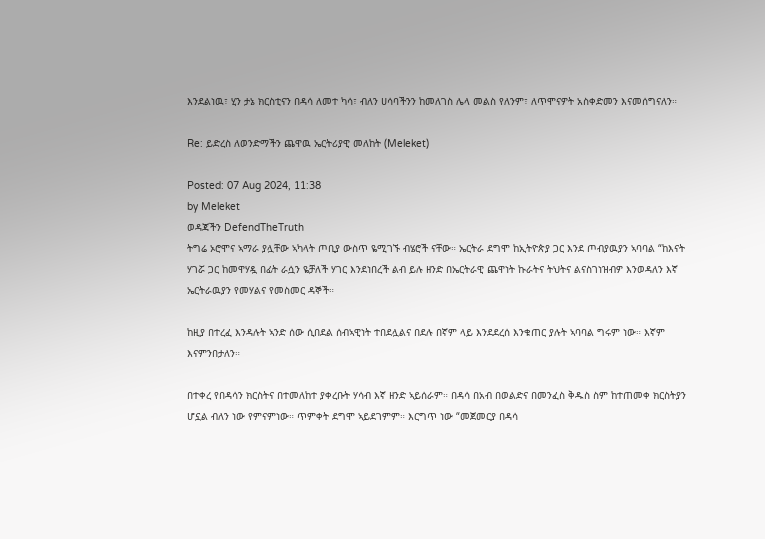እንደልነዉ፣ ሂን ታኔ ክርስቲናን በዳሳ ለመተ ካሳ፣ ብለን ሀሳባችንን ከመለገስ ሌላ መልስ የለንም፣ ለጥሞናዎት አስቀድመን እናመሰግናለን።

Re: ይድረስ ለወንድማችን ጨዋዉ ኤርትሪያዊ መለከት (Meleket)

Posted: 07 Aug 2024, 11:38
by Meleket
ወዳጃችን DefendTheTruth
ትግሬ ኦሮሞና ኣማራ ያሏቸው ኣካላት ጦቢያ ውስጥ ዬሚገኙ ብሄሮች ናቸው። ኤርትራ ደግሞ ከኢትዮጵያ ጋር እንደ ጦብያዉያን ኣባባል “ከእናት ሃገሯ ጋር ከመዋሃዷ በፊት ራሷን ዬቻለች ሃገር እንደነበረች ልብ ይሉ ዘንድ በኤርትራዊ ጨዋነት ኩራትና ትህትና ልናስገነዝብዎ እንወዳለን እኛ ኤርትራዉያን የመሃልና የመስመር ዳኞች።

ከዚያ በተረፈ እንዳሉት ኣንድ ሰው ሲበደል ሰብኣዊነት ተበደሏልና በደሉ በኛም ላይ እንደደረሰ እንቁጠር ያሉት ኣባባል ግሩም ነው። እኛም እናምንበታለን።

በተቀረ የበዳሳን ክርስትና በተመለከተ ያቀረቡት ሃሳብ እኛ ዘንድ ኣይሰራም። በዳሳ በአብ በወልድና በመንፈስ ቅዱስ ስም ከተጠመቀ ክርስትያን ሆኗል ብለን ነው የምናምነው። ጥምቀት ደግሞ ኣይደገምም። እርግጥ ነው “መጀመርያ በዳሳ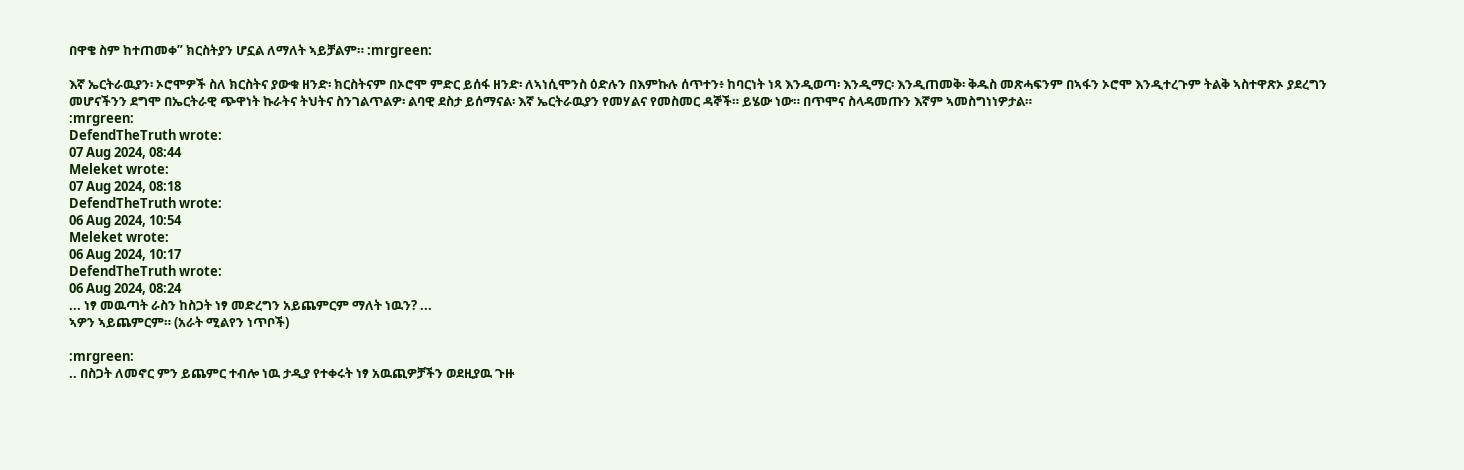በዋቄ ስም ከተጠመቀ” ክርስትያን ሆኗል ለማለት ኣይቻልም። :mrgreen:

እኛ ኤርትራዉያን፡ ኦሮሞዎች ስለ ክርስትና ያውቁ ዘንድ፡ ክርስትናም በኦሮሞ ምድር ይሰፋ ዘንድ፡ ለኣነሲሞንስ ዕድሉን በእምኩሉ ሰጥተን፥ ከባርነት ነጻ እንዲወጣ፡ እንዲማር፡ እንዲጠመቅ፡ ቅዱስ መጽሓፍንም በኣፋን ኦሮሞ እንዲተረጉም ትልቅ ኣስተዋጽኦ ያደረግን መሆናችንን ደግሞ በኤርትራዊ ጭዋነት ኩራትና ትህትና ስንገልጥልዎ፡ ልባዊ ደስታ ይሰማናል፡ እኛ ኤርትራዉያን የመሃልና የመስመር ዳኞች። ይሄው ነው። በጥሞና ስላዳመጡን እኛም ኣመስግነነዎታል።
:mrgreen:
DefendTheTruth wrote:
07 Aug 2024, 08:44
Meleket wrote:
07 Aug 2024, 08:18
DefendTheTruth wrote:
06 Aug 2024, 10:54
Meleket wrote:
06 Aug 2024, 10:17
DefendTheTruth wrote:
06 Aug 2024, 08:24
... ነፃ መዉጣት ራስን ከስጋት ነፃ መድረግን አይጨምርም ማለት ነዉን? ...
ኣዎን ኣይጨምርም። (አራት ሚልየን ነጥቦች)

:mrgreen:
.. በስጋት ለመኖር ምን ይጨምር ተብሎ ነዉ ታዲያ የተቀሩት ነፃ አዉጪዎቻችን ወደዚያዉ ጉዙ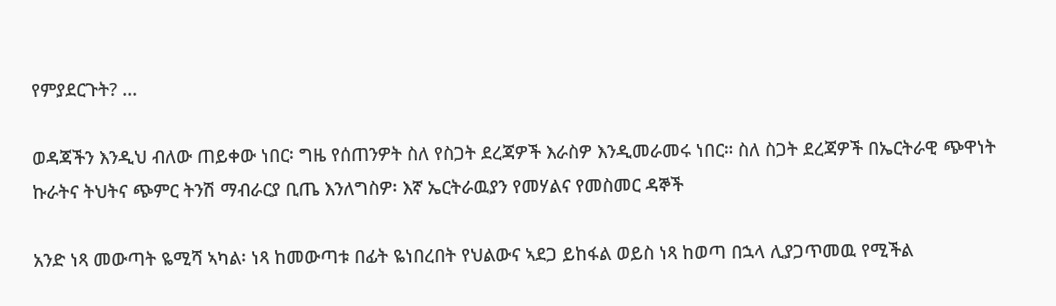የምያደርጉት? ...

ወዳጃችን እንዲህ ብለው ጠይቀው ነበር፡ ግዜ የሰጠንዎት ስለ የስጋት ደረጃዎች እራስዎ እንዲመራመሩ ነበር። ስለ ስጋት ደረጃዎች በኤርትራዊ ጭዋነት ኩራትና ትህትና ጭምር ትንሽ ማብራርያ ቢጤ እንለግስዎ፡ እኛ ኤርትራዉያን የመሃልና የመስመር ዳኞች

አንድ ነጻ መውጣት ዬሚሻ ኣካል፡ ነጻ ከመውጣቱ በፊት ዬነበረበት የህልውና ኣደጋ ይከፋል ወይስ ነጻ ከወጣ በኋላ ሊያጋጥመዉ የሚችል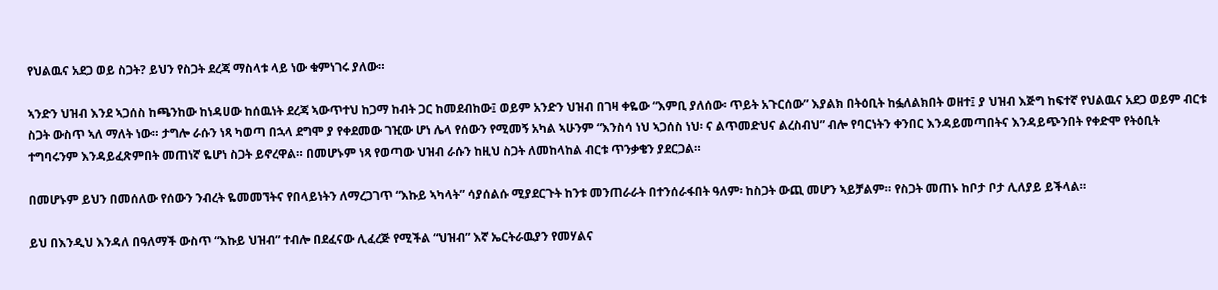የህልዉና አደጋ ወይ ስጋት? ይህን የስጋት ደረጃ ማስላቱ ላይ ነው ቁምነገሩ ያለው።

ኣንድን ህዝብ እንደ ኣጋሰስ ከጫንከው ከነዳሀው ከሰዉነት ደረጃ ኣውጥተህ ከጋማ ከብት ጋር ከመደብከው፤ ወይም አንድን ህዝብ በገዛ ቀዬው “እምቢ ያለሰው፡ ጥይት አጉርሰው” እያልክ በትዕቢት ከፏለልክበት ወዘተ፤ ያ ህዝብ እጅግ ከፍተኛ የህልዉና አደጋ ወይም ብርቱ ስጋት ውስጥ ኣለ ማለት ነው። ታግሎ ራሱን ነጻ ካወጣ በኋላ ደግሞ ያ የቀደመው ገዢው ሆነ ሌላ የሰውን የሚመኝ አካል ኣሁንም “እንስሳ ነህ ኣጋሰስ ነህ፡ ና ልጥመድህና ልረስብህ” ብሎ የባርነትን ቀንበር እንዳይመጣበትና እንዳይጭንበት የቀድሞ የትዕቢት ተግባሩንም እንዳይፈጽምበት መጠነኛ ዬሆነ ስጋት ይኖረዋል። በመሆኑም ነጻ የወጣው ህዝብ ራሱን ከዚህ ስጋት ለመከላከል ብርቱ ጥንቃቄን ያደርጋል።

በመሆኑም ይህን በመሰለው የሰውን ንብረት ዬመመኘትና የበላይነትን ለማረጋገጥ “እኩይ ኣካላት” ሳያሰልሱ ሚያደርጉት ከንቱ መንጠራራት በተንሰራፋበት ዓለም፡ ከስጋት ውጪ መሆን ኣይቻልም። የስጋት መጠኑ ከቦታ ቦታ ሊለያይ ይችላል።

ይህ በእንዲህ እንዳለ በዓለማች ውስጥ “እኩይ ህዝብ” ተብሎ በደፈናው ሊፈረጅ የሚችል “ህዝብ” እኛ ኤርትራዉያን የመሃልና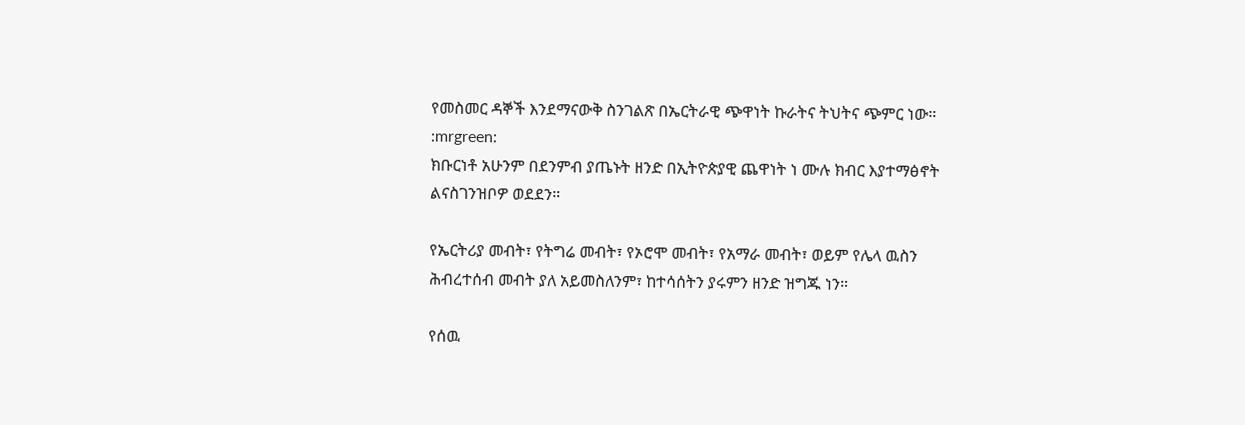የመስመር ዳኞች እንደማናውቅ ስንገልጽ በኤርትራዊ ጭዋነት ኩራትና ትህትና ጭምር ነው።
:mrgreen:
ክቡርነቶ አሁንም በደንምብ ያጤኑት ዘንድ በኢትዮጵያዊ ጨዋነት ነ ሙሉ ክብር እያተማፅኖት ልናስገንዝቦዎ ወደደን።

የኤርትሪያ መብት፣ የትግሬ መብት፣ የኦሮሞ መብት፣ የአማራ መብት፣ ወይም የሌላ ዉስን ሕብረተሰብ መብት ያለ አይመስለንም፣ ከተሳሰትን ያሩምን ዘንድ ዝግጁ ነን።

የሰዉ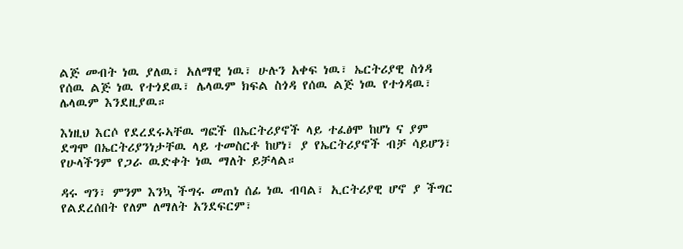ልጅ መብት ነዉ ያለዉ፣ አለማዊ ነዉ፣ ሁሉን አቀፍ ነዉ፣ ኤርትሪያዊ ስጎዳ የሰዉ ልጅ ነዉ የተጎደዉ፣ ሌላዉም ክፍል ስጎዳ የሰዉ ልጅ ነዉ የተጎዳዉ፣ ሌላዉም እንደዚያዉ።

እነዚህ እርሶ የደረደሩኣቸዉ ግፎች በኤርትሪያኖች ላይ ተፈፅሞ ከሆነ ና ያም ደግሞ በኤርትሪያንነታቸዉ ላይ ተመስርቶ ከሆነ፣ ያ የኤርትሪያኖች ብቻ ሳይሆን፣ የሁላችንም የጋራ ዉድቀት ነዉ ማለት ይቻላል።

ዳሩ ግን፣ ምንም እንኳ ችግሩ መጠነ ሰፊ ነዉ ብባል፣ ኢርትሪያዊ ሆኖ ያ ችግር የልደረሰበት የለም ለማለት አንደፍርም፣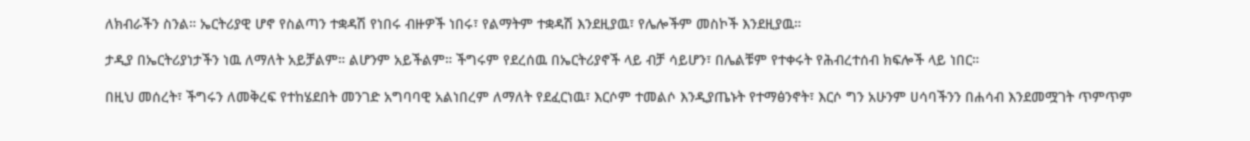ለክብራችን ስንል። ኤርትሪያዊ ሆኖ የስልጣን ተቋዳሽ የነበሩ ብዙዎች ነበሩ፣ የልማትም ተቋዳሽ እንደዚያዉ፣ የሌሎችም መስኮች እንደዚያዉ።

ታዲያ በኤርትሪያነታችን ነዉ ለማለት አይቻልም። ልሆንም አይችልም። ችግሩም የደረሰዉ በኤርትሪያኖች ላይ ብቻ ሳይሆን፣ በሌልቹም የተቀሩት የሕብረተሰብ ክፍሎች ላይ ነበር።

በዚህ መሰረት፣ ችግሩን ለመቅረፍ የተከሄደበት መንገድ አግባባዊ አልነበረም ለማለት የደፈርነዉ፣ እርሶም ተመልሶ እንዲያጤኑት የተማፅንኖት፣ እርሶ ግን አሁንም ሀሳባችንን በሐሳብ እንደመሟገት ጥምጥም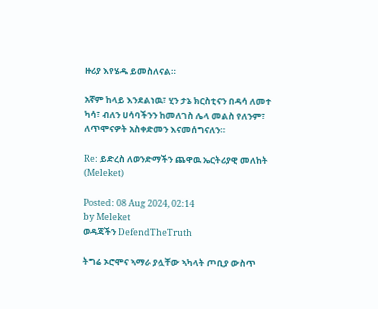ዙሪያ እየሄዱ ይመስለናል።

አኛም ከላይ እንደልነዉ፣ ሂን ታኔ ክርስቲናን በዳሳ ለመተ ካሳ፣ ብለን ሀሳባችንን ከመለገስ ሌላ መልስ የለንም፣ ለጥሞናዎት አስቀድመን እናመሰግናለን።

Re: ይድረስ ለወንድማችን ጨዋዉ ኤርትሪያዊ መለከት (Meleket)

Posted: 08 Aug 2024, 02:14
by Meleket
ወዳጃችን DefendTheTruth

ትግሬ ኦሮሞና ኣማራ ያሏቸው ኣካላት ጦቢያ ውስጥ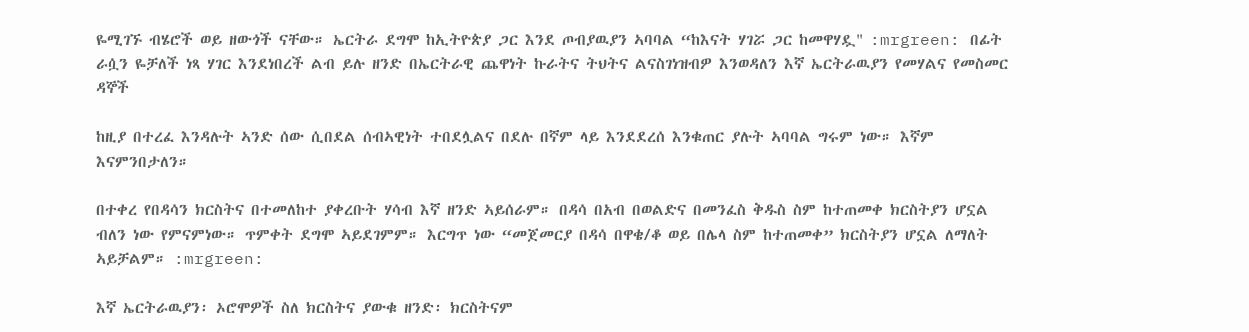ዬሚገኙ ብሄሮች ወይ ዘውጎች ናቸው። ኤርትራ ደግሞ ከኢትዮጵያ ጋር እንደ ጦብያዉያን ኣባባል “ከእናት ሃገሯ ጋር ከመዋሃዷ" :mrgreen: በፊት ራሷን ዬቻለች ነጻ ሃገር እንደነበረች ልብ ይሉ ዘንድ በኤርትራዊ ጨዋነት ኩራትና ትህትና ልናስገነዝብዎ እንወዳለን እኛ ኤርትራዉያን የመሃልና የመስመር ዳኞች

ከዚያ በተረፈ እንዳሉት ኣንድ ሰው ሲበደል ሰብኣዊነት ተበደሏልና በደሉ በኛም ላይ እንደደረሰ እንቁጠር ያሉት ኣባባል ግሩም ነው። እኛም እናምንበታለን።

በተቀረ የበዳሳን ክርስትና በተመለከተ ያቀረቡት ሃሳብ እኛ ዘንድ ኣይሰራም። በዳሳ በአብ በወልድና በመንፈስ ቅዱስ ስም ከተጠመቀ ክርስትያን ሆኗል ብለን ነው የምናምነው። ጥምቀት ደግሞ ኣይደገምም። እርግጥ ነው “መጀመርያ በዳሳ በዋቄ/ቆ ወይ በሌላ ስም ከተጠመቀ” ክርስትያን ሆኗል ለማለት ኣይቻልም። :mrgreen:

እኛ ኤርትራዉያን፡ ኦሮሞዎች ስለ ክርስትና ያውቁ ዘንድ፡ ክርስትናም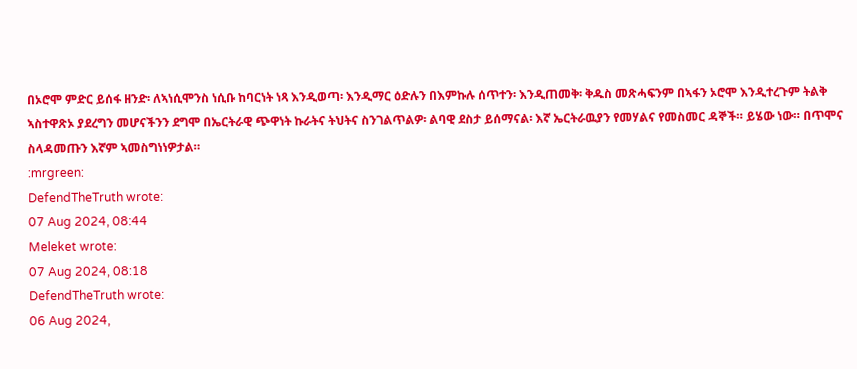በኦሮሞ ምድር ይሰፋ ዘንድ፡ ለኣነሲሞንስ ነሲቡ ከባርነት ነጻ እንዲወጣ፡ እንዲማር ዕድሉን በእምኩሉ ሰጥተን፡ እንዲጠመቅ፡ ቅዱስ መጽሓፍንም በኣፋን ኦሮሞ እንዲተረጉም ትልቅ ኣስተዋጽኦ ያደረግን መሆናችንን ደግሞ በኤርትራዊ ጭዋነት ኩራትና ትህትና ስንገልጥልዎ፡ ልባዊ ደስታ ይሰማናል፡ እኛ ኤርትራዉያን የመሃልና የመስመር ዳኞች። ይሄው ነው። በጥሞና ስላዳመጡን እኛም ኣመስግነነዎታል።
:mrgreen:
DefendTheTruth wrote:
07 Aug 2024, 08:44
Meleket wrote:
07 Aug 2024, 08:18
DefendTheTruth wrote:
06 Aug 2024,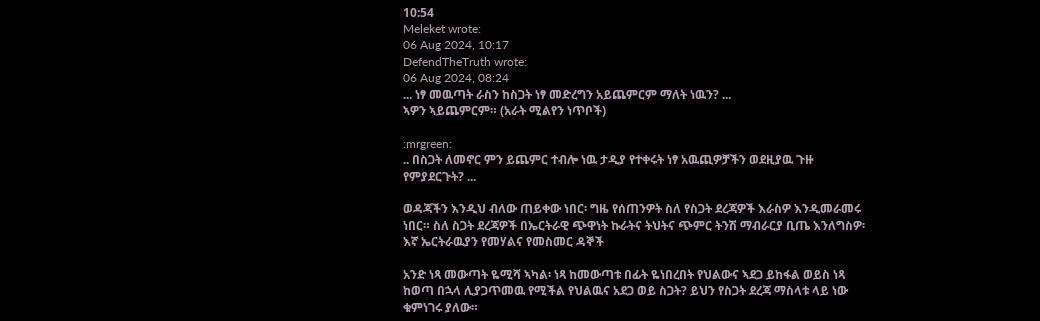10:54
Meleket wrote:
06 Aug 2024, 10:17
DefendTheTruth wrote:
06 Aug 2024, 08:24
... ነፃ መዉጣት ራስን ከስጋት ነፃ መድረግን አይጨምርም ማለት ነዉን? ...
ኣዎን ኣይጨምርም። (አራት ሚልየን ነጥቦች)

:mrgreen:
.. በስጋት ለመኖር ምን ይጨምር ተብሎ ነዉ ታዲያ የተቀሩት ነፃ አዉጪዎቻችን ወደዚያዉ ጉዙ የምያደርጉት? ...

ወዳጃችን እንዲህ ብለው ጠይቀው ነበር፡ ግዜ የሰጠንዎት ስለ የስጋት ደረጃዎች እራስዎ እንዲመራመሩ ነበር። ስለ ስጋት ደረጃዎች በኤርትራዊ ጭዋነት ኩራትና ትህትና ጭምር ትንሽ ማብራርያ ቢጤ እንለግስዎ፡ እኛ ኤርትራዉያን የመሃልና የመስመር ዳኞች

አንድ ነጻ መውጣት ዬሚሻ ኣካል፡ ነጻ ከመውጣቱ በፊት ዬነበረበት የህልውና ኣደጋ ይከፋል ወይስ ነጻ ከወጣ በኋላ ሊያጋጥመዉ የሚችል የህልዉና አደጋ ወይ ስጋት? ይህን የስጋት ደረጃ ማስላቱ ላይ ነው ቁምነገሩ ያለው።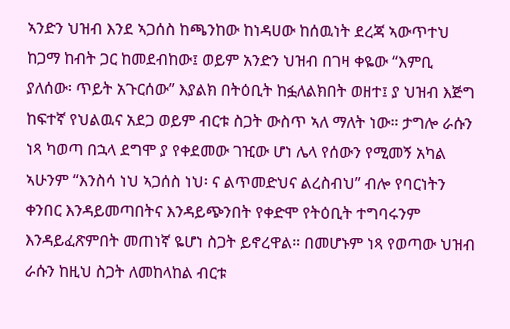ኣንድን ህዝብ እንደ ኣጋሰስ ከጫንከው ከነዳሀው ከሰዉነት ደረጃ ኣውጥተህ ከጋማ ከብት ጋር ከመደብከው፤ ወይም አንድን ህዝብ በገዛ ቀዬው “እምቢ ያለሰው፡ ጥይት አጉርሰው” እያልክ በትዕቢት ከፏለልክበት ወዘተ፤ ያ ህዝብ እጅግ ከፍተኛ የህልዉና አደጋ ወይም ብርቱ ስጋት ውስጥ ኣለ ማለት ነው። ታግሎ ራሱን ነጻ ካወጣ በኋላ ደግሞ ያ የቀደመው ገዢው ሆነ ሌላ የሰውን የሚመኝ አካል ኣሁንም “እንስሳ ነህ ኣጋሰስ ነህ፡ ና ልጥመድህና ልረስብህ” ብሎ የባርነትን ቀንበር እንዳይመጣበትና እንዳይጭንበት የቀድሞ የትዕቢት ተግባሩንም እንዳይፈጽምበት መጠነኛ ዬሆነ ስጋት ይኖረዋል። በመሆኑም ነጻ የወጣው ህዝብ ራሱን ከዚህ ስጋት ለመከላከል ብርቱ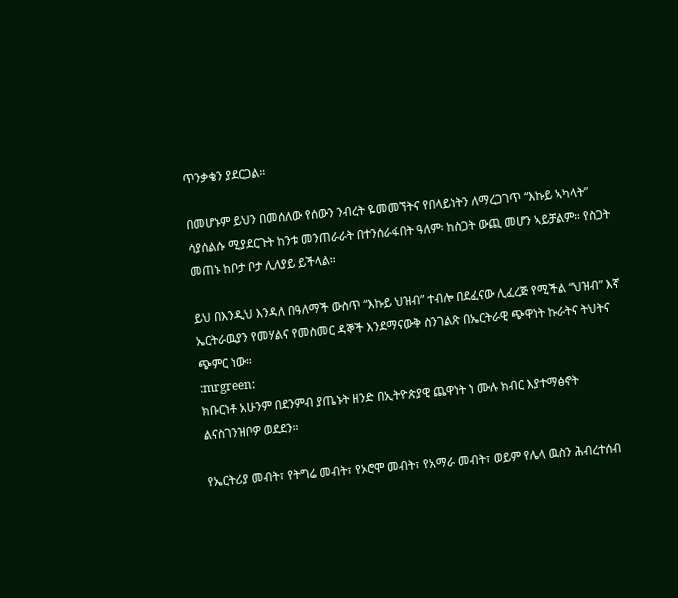ጥንቃቄን ያደርጋል።

በመሆኑም ይህን በመሰለው የሰውን ንብረት ዬመመኘትና የበላይነትን ለማረጋገጥ “እኩይ ኣካላት” ሳያሰልሱ ሚያደርጉት ከንቱ መንጠራራት በተንሰራፋበት ዓለም፡ ከስጋት ውጪ መሆን ኣይቻልም። የስጋት መጠኑ ከቦታ ቦታ ሊለያይ ይችላል።

ይህ በእንዲህ እንዳለ በዓለማች ውስጥ “እኩይ ህዝብ” ተብሎ በደፈናው ሊፈረጅ የሚችል “ህዝብ” እኛ ኤርትራዉያን የመሃልና የመስመር ዳኞች እንደማናውቅ ስንገልጽ በኤርትራዊ ጭዋነት ኩራትና ትህትና ጭምር ነው።
:mrgreen:
ክቡርነቶ አሁንም በደንምብ ያጤኑት ዘንድ በኢትዮጵያዊ ጨዋነት ነ ሙሉ ክብር እያተማፅኖት ልናስገንዝቦዎ ወደደን።

የኤርትሪያ መብት፣ የትግሬ መብት፣ የኦሮሞ መብት፣ የአማራ መብት፣ ወይም የሌላ ዉስን ሕብረተሰብ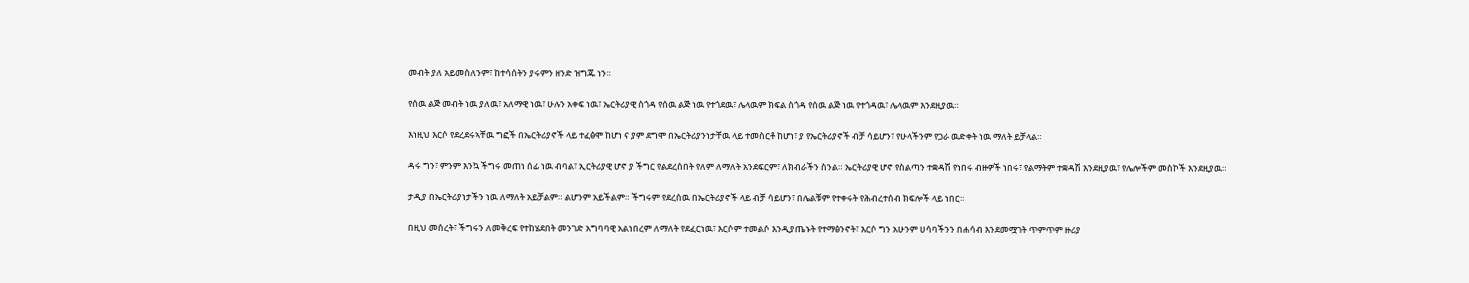መብት ያለ አይመስለንም፣ ከተሳሰትን ያሩምን ዘንድ ዝግጁ ነን።

የሰዉ ልጅ መብት ነዉ ያለዉ፣ አለማዊ ነዉ፣ ሁሉን አቀፍ ነዉ፣ ኤርትሪያዊ ስጎዳ የሰዉ ልጅ ነዉ የተጎደዉ፣ ሌላዉም ክፍል ስጎዳ የሰዉ ልጅ ነዉ የተጎዳዉ፣ ሌላዉም እንደዚያዉ።

እነዚህ እርሶ የደረደሩኣቸዉ ግፎች በኤርትሪያኖች ላይ ተፈፅሞ ከሆነ ና ያም ደግሞ በኤርትሪያንነታቸዉ ላይ ተመስርቶ ከሆነ፣ ያ የኤርትሪያኖች ብቻ ሳይሆን፣ የሁላችንም የጋራ ዉድቀት ነዉ ማለት ይቻላል።

ዳሩ ግን፣ ምንም እንኳ ችግሩ መጠነ ሰፊ ነዉ ብባል፣ ኢርትሪያዊ ሆኖ ያ ችግር የልደረሰበት የለም ለማለት አንደፍርም፣ ለክብራችን ስንል። ኤርትሪያዊ ሆኖ የስልጣን ተቋዳሽ የነበሩ ብዙዎች ነበሩ፣ የልማትም ተቋዳሽ እንደዚያዉ፣ የሌሎችም መስኮች እንደዚያዉ።

ታዲያ በኤርትሪያነታችን ነዉ ለማለት አይቻልም። ልሆንም አይችልም። ችግሩም የደረሰዉ በኤርትሪያኖች ላይ ብቻ ሳይሆን፣ በሌልቹም የተቀሩት የሕብረተሰብ ክፍሎች ላይ ነበር።

በዚህ መሰረት፣ ችግሩን ለመቅረፍ የተከሄደበት መንገድ አግባባዊ አልነበረም ለማለት የደፈርነዉ፣ እርሶም ተመልሶ እንዲያጤኑት የተማፅንኖት፣ እርሶ ግን አሁንም ሀሳባችንን በሐሳብ እንደመሟገት ጥምጥም ዙሪያ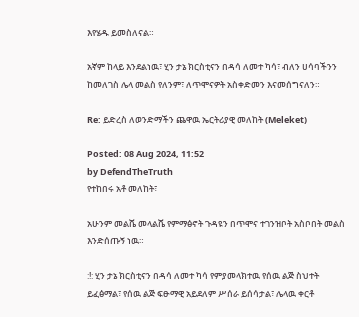እየሄዱ ይመስለናል።

አኛም ከላይ እንደልነዉ፣ ሂን ታኔ ክርስቲናን በዳሳ ለመተ ካሳ፣ ብለን ሀሳባችንን ከመለገስ ሌላ መልስ የለንም፣ ለጥሞናዎት አስቀድመን እናመሰግናለን።

Re: ይድረስ ለወንድማችን ጨዋዉ ኤርትሪያዊ መለከት (Meleket)

Posted: 08 Aug 2024, 11:52
by DefendTheTruth
የተከበሩ አቶ መለከት፣

አሁንም መልሼ መላልሼ የምማፅኖት ጉዳዩን በጥሞና ተገንዝቦት አስቦበት መልስ እንድሰጡኝ ነዉ።

:!: ሂን ታኔ ክርስቲናን በዳሳ ለመተ ካሳ የምያመላክተዉ የሰዉ ልጅ ስህተት ይፈፅማል፣ የሰዉ ልጅ ፍፁማዊ አይደለም ሥሰራ ይሰሳታል፣ ሌላዉ ቀርቶ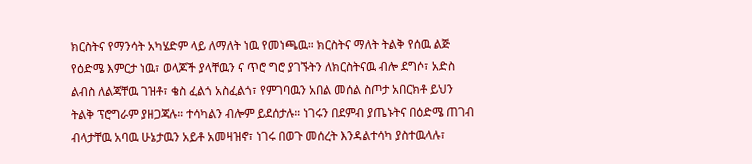ክርስትና የማንሳት አካሄድም ላይ ለማለት ነዉ የመነጫዉ። ክርስትና ማለት ትልቅ የሰዉ ልጅ የዕድሜ እምርታ ነዉ፣ ወላጆች ያላቸዉን ና ጥሮ ግሮ ያገኙትን ለክርስትናዉ ብሎ ደግሶ፣ አድስ ልብስ ለልጃቸዉ ገዝቶ፣ ቄስ ፈልጎ አስፈልጎ፣ የምገባዉን አበል መሰል ስጦታ አበርክቶ ይህን ትልቅ ፕሮግራም ያዘጋጃሉ። ተሳካልን ብሎም ይደሰታሉ። ነገሩን በደምብ ያጤኑትና በዕድሜ ጠገብ ብላታቸዉ አባዉ ሁኔታዉን አይቶ አመዛዝኖ፣ ነገሩ በወጉ መሰረት እንዳልተሳካ ያስተዉላሉ፣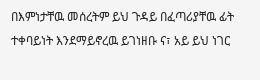በእምነታቸዉ መሰረትም ይህ ጉዳይ በፈጣሪያቸዉ ፊት ተቀባይነት እንደማይኖረዉ ይገነዘቡ ና፣ አይ ይህ ነገር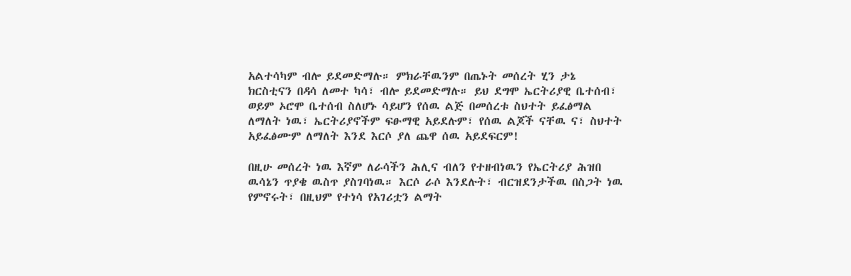አልተሳካም ብሎ ይደመድማሉ። ምክራቸዉንም በጤኑት መሰረት ሂን ታኔ ክርስቲናን በዳሳ ለመተ ካሳ፣ ብሎ ይደመድማሉ። ይህ ደግሞ ኤርትሪያዊ ቤተሰብ፣ ወይም ኦሮሞ ቤተሰብ ስለሆኑ ሳይሆን የሰዉ ልጅ በመሰረቱ ስህተት ይፈፅማል ለማለት ነዉ፣ ኤርትሪያኖችም ፍፁማዊ አይደሉም፣ የሰዉ ልጆች ናቸዉ ና፣ ስህተት አይፈፅሙም ለማለት እንደ እርሶ ያለ ጨዋ ሰዉ አይደፍርም!

በዚሁ መሰረት ነዉ እኛም ለራሳችን ሕሊና ብለን የተዘብነዉን የኤርትሪያ ሕዝበ ዉሳኔን ጥያቄ ዉስጥ ያስገባነዉ። እርሶ ራሶ እንደሉት፣ ብርዝደንታችዉ በስጋት ነዉ የምኖሩት፣ በዚህም የተነሳ የአገሪቷን ልማት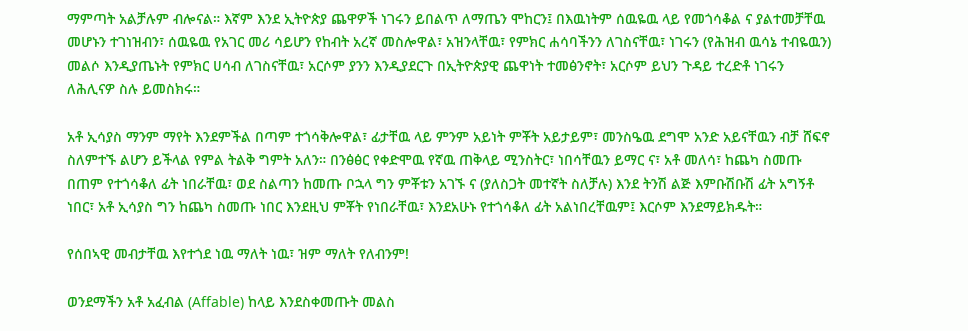ማምጣት አልቻሉም ብሎናል። እኛም እንደ ኢትዮጵያ ጨዋዎች ነገሩን ይበልጥ ለማጤን ሞከርን፤ በእዉነትም ሰዉዬዉ ላይ የመጎሳቆል ና ያልተመቻቸዉ መሆኑን ተገነዝብን፣ ሰዉዬዉ የአገር መሪ ሳይሆን የከብት አረኛ መስሎዋል፣ አዝንላቸዉ፣ የምክር ሐሳባችንን ለገስናቸዉ፣ ነገሩን (የሕዝብ ዉሳኔ ተብዬዉን) መልሶ እንዲያጤኑት የምክር ሀሳብ ለገስናቸዉ፣ አርሶም ያንን እንዲያደርጉ በኢትዮጵያዊ ጨዋነት ተመፅንኖት፣ አርሶም ይህን ጉዳይ ተረድቶ ነገሩን ለሕሊናዎ ስሉ ይመስክሩ።

አቶ ኢሳያስ ማንም ማየት እንደምችል በጣም ተጎሳቅሎዋል፣ ፊታቸዉ ላይ ምንም አይነት ምቾት አይታይም፣ መንስዔዉ ደግሞ አንድ አይናቸዉን ብቻ ሸፍኖ ስለምተኙ ልሆን ይችላል የምል ትልቅ ግምት አለን። በንፅፅር የቀድሞዉ የኛዉ ጠቅላይ ሚንስትር፣ ነበሳቸዉን ይማር ና፣ አቶ መለሳ፣ ከጨካ ስመጡ በጠም የተጎሳቆለ ፊት ነበራቸዉ፣ ወደ ስልጣን ከመጡ ቦኋላ ግን ምቾቱን አገኙ ና (ያለስጋት መተኛት ስለቻሉ) እንደ ትንሽ ልጅ እምቡሽቡሽ ፊት አግኝቶ ነበር፣ አቶ ኢሳያስ ግን ከጨካ ስመጡ ነበር እንደዚህ ምቾት የነበራቸዉ፣ እንደአሁኑ የተጎሳቆለ ፊት አልነበረቸዉም፤ እርሶም እንደማይክዱት።

የሰበኣዊ መብታቸዉ እየተጎደ ነዉ ማለት ነዉ፣ ዝም ማለት የለብንም!

ወንደማችን አቶ አፈብል (Affable) ከላይ እንደስቀመጡት መልስ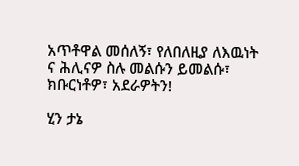አጥቶዋል መሰለኝ፣ የለበለዚያ ለእዉነት ና ሕሊናዎ ስሉ መልሱን ይመልሱ፣ ክቡርነቶዎ፣ አደራዎትን!

ሂን ታኔ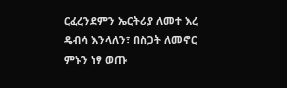ርፈረንደምን ኤርትሪያ ለመተ እረ ዴብሳ እንላለን፣ በስጋት ለመኖር ምኑን ነፃ ወጡ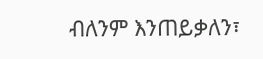ብለንም እንጠይቃለን፣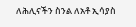ለሕሊናችን ስንል ለአቶ ኢሳያስ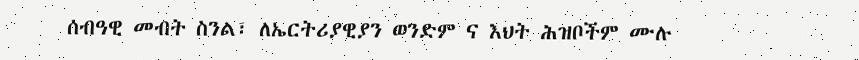ሰብዓዊ መብት ስንል፣ ለኤርትሪያዊያን ወንድም ና እህት ሕዝቦችም ሙሉ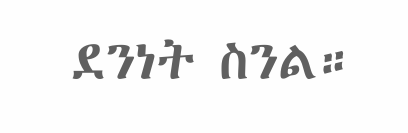ደንነት ስንል።